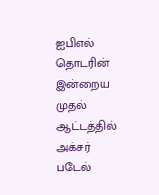ஐபிஎல் தொடரின் இன்றைய முதல் ஆட்டத்தில் அக்சர் படேல்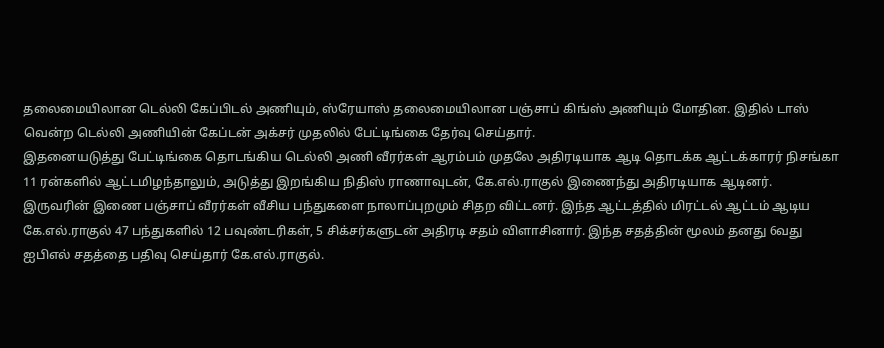தலைமையிலான டெல்லி கேப்பிடல் அணியும், ஸ்ரேயாஸ் தலைமையிலான பஞ்சாப் கிங்ஸ் அணியும் மோதின. இதில் டாஸ் வென்ற டெல்லி அணியின் கேப்டன் அக்சர் முதலில் பேட்டிங்கை தேர்வு செய்தார்.
இதனையடுத்து பேட்டிங்கை தொடங்கிய டெல்லி அணி வீரர்கள் ஆரம்பம் முதலே அதிரடியாக ஆடி தொடக்க ஆட்டக்காரர் நிசங்கா 11 ரன்களில் ஆட்டமிழந்தாலும், அடுத்து இறங்கிய நிதிஸ் ராணாவுடன், கே.எல்.ராகுல் இணைந்து அதிரடியாக ஆடினர்.
இருவரின் இணை பஞ்சாப் வீரர்கள் வீசிய பந்துகளை நாலாப்புறமும் சிதற விட்டனர். இந்த ஆட்டத்தில் மிரட்டல் ஆட்டம் ஆடிய கே.எல்.ராகுல் 47 பந்துகளில் 12 பவுண்டரிகள், 5 சிக்சர்களுடன் அதிரடி சதம் விளாசினார். இந்த சதத்தின் மூலம் தனது 6வது ஐபிஎல் சதத்தை பதிவு செய்தார் கே.எல்.ராகுல்.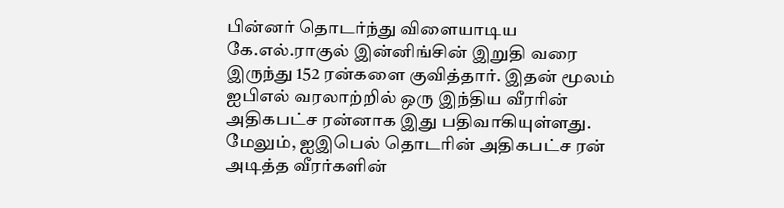பின்னர் தொடர்ந்து விளையாடிய கே.எல்.ராகுல் இன்னிங்சின் இறுதி வரை இருந்து 152 ரன்களை குவித்தார். இதன் மூலம் ஐபிஎல் வரலாற்றில் ஒரு இந்திய வீரரின் அதிகபட்ச ரன்னாக இது பதிவாகியுள்ளது. மேலும், ஐஇபெல் தொடரின் அதிகபட்ச ரன் அடித்த வீரர்களின்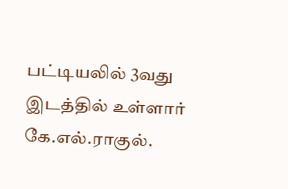பட்டியலில் 3வது இடத்தில் உள்ளார் கே.எல்.ராகுல்.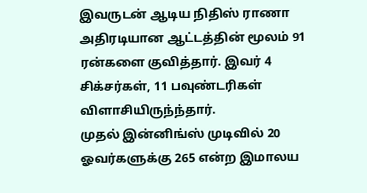இவருடன் ஆடிய நிதிஸ் ராணா அதிரடியான ஆட்டத்தின் மூலம் 91 ரன்களை குவித்தார். இவர் 4 சிக்சர்கள், 11 பவுண்டரிகள் விளாசியிருந்ந்தார்.
முதல் இன்னிங்ஸ் முடிவில் 20 ஓவர்களுக்கு 265 என்ற இமாலய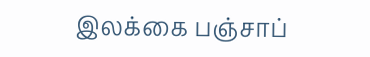இலக்கை பஞ்சாப்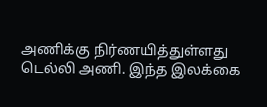அணிக்கு நிர்ணயித்துள்ளது டெல்லி அணி. இந்த இலக்கை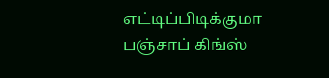எட்டிப்பிடிக்குமா பஞ்சாப் கிங்ஸ்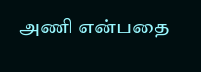அணி என்பதை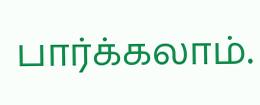பார்க்கலாம்.